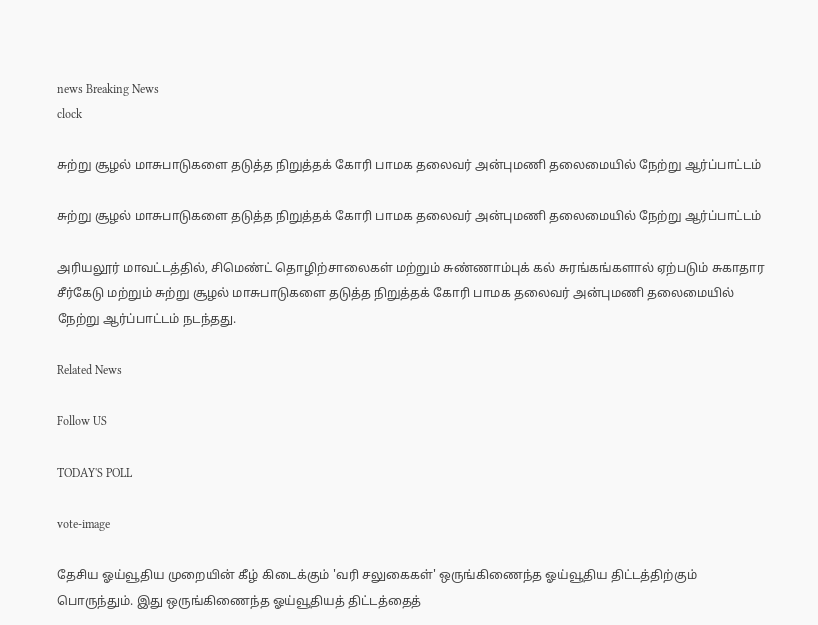news Breaking News
clock

சுற்று சூழல் மாசுபாடுகளை தடுத்த நிறுத்தக் கோரி பாமக தலைவர் அன்புமணி தலைமையில் நேற்று ஆர்ப்பாட்டம்

சுற்று சூழல் மாசுபாடுகளை தடுத்த நிறுத்தக் கோரி பாமக தலைவர் அன்புமணி தலைமையில் நேற்று ஆர்ப்பாட்டம்

அரியலூர் மாவட்டத்தில், சிமெண்ட் தொழிற்சாலைகள் மற்றும் சுண்ணாம்புக் கல் சுரங்கங்களால் ஏற்படும் சுகாதார சீர்கேடு மற்றும் சுற்று சூழல் மாசுபாடுகளை தடுத்த நிறுத்தக் கோரி பாமக தலைவர் அன்புமணி தலைமையில் நேற்று ஆர்ப்பாட்டம் நடந்தது.

Related News

Follow US

TODAY'S POLL

vote-image

தேசிய ஓய்வூதிய முறையின் கீழ் கிடைக்கும் 'வரி சலுகைகள்' ஒருங்கிணைந்த ஓய்வூதிய திட்டத்திற்கும் பொருந்தும். இது ஒருங்கிணைந்த ஓய்வூதியத் திட்டத்தைத்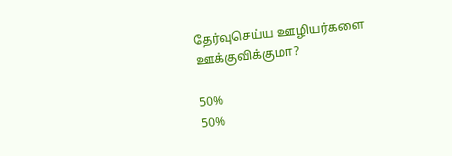தேர்வுசெய்ய ஊழியர்களை ஊக்குவிக்குமா?

50%
50%